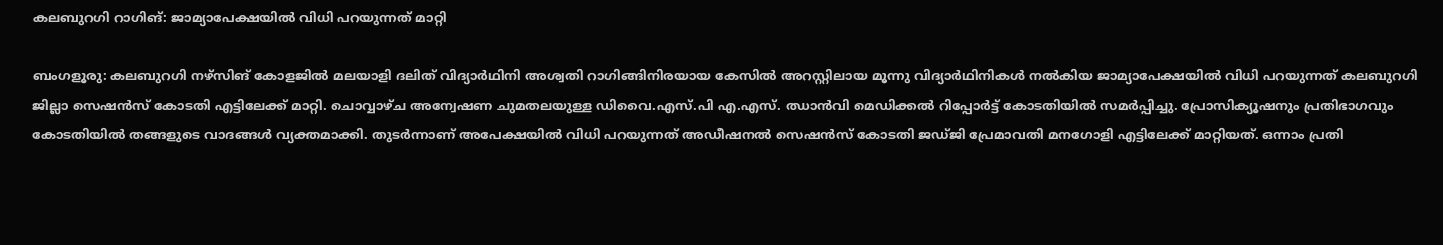കലബുറഗി റാഗിങ്: ജാമ്യാപേക്ഷയില്‍ വിധി പറയുന്നത് മാറ്റി

ബംഗളൂരു: കലബുറഗി നഴ്സിങ് കോളജില്‍ മലയാളി ദലിത് വിദ്യാര്‍ഥിനി അശ്വതി റാഗിങ്ങിനിരയായ കേസില്‍ അറസ്റ്റിലായ മൂന്നു വിദ്യാര്‍ഥിനികള്‍ നല്‍കിയ ജാമ്യാപേക്ഷയില്‍ വിധി പറയുന്നത് കലബുറഗി ജില്ലാ സെഷന്‍സ് കോടതി എട്ടിലേക്ക് മാറ്റി. ചൊവ്വാഴ്ച അന്വേഷണ ചുമതലയുള്ള ഡിവൈ.എസ്.പി എ.എസ്. ഝാന്‍വി മെഡിക്കല്‍ റിപ്പോര്‍ട്ട് കോടതിയില്‍ സമര്‍പ്പിച്ചു. പ്രോസിക്യൂഷനും പ്രതിഭാഗവും കോടതിയില്‍ തങ്ങളുടെ വാദങ്ങള്‍ വ്യക്തമാക്കി. തുടര്‍ന്നാണ് അപേക്ഷയില്‍ വിധി പറയുന്നത് അഡീഷനല്‍ സെഷന്‍സ് കോടതി ജഡ്ജി പ്രേമാവതി മനഗോളി എട്ടിലേക്ക് മാറ്റിയത്. ഒന്നാം പ്രതി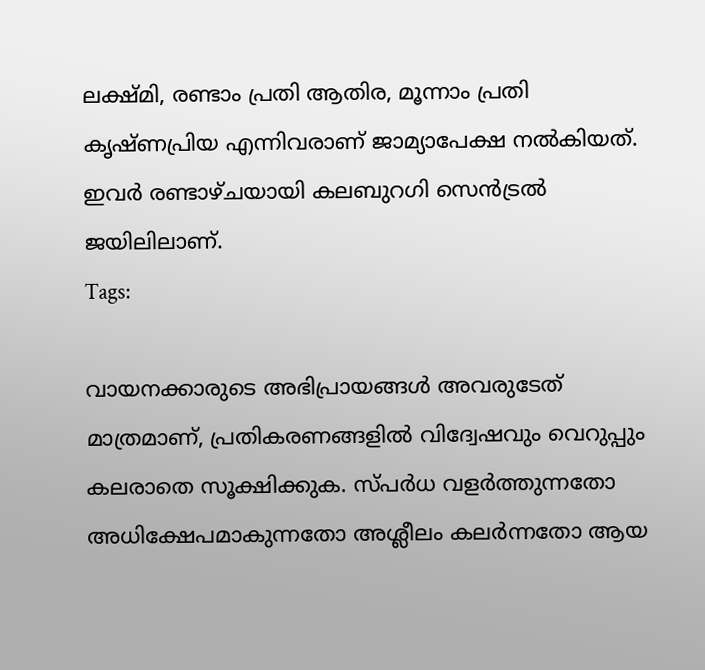ലക്ഷ്മി, രണ്ടാം പ്രതി ആതിര, മൂന്നാം പ്രതി കൃഷ്ണപ്രിയ എന്നിവരാണ് ജാമ്യാപേക്ഷ നല്‍കിയത്. ഇവര്‍ രണ്ടാഴ്ചയായി കലബുറഗി സെന്‍ട്രല്‍ ജയിലിലാണ്.
Tags:

വായനക്കാരുടെ അഭിപ്രായങ്ങള്‍ അവരുടേത് മാത്രമാണ്, പ്രതികരണങ്ങളിൽ വിദ്വേഷവും വെറുപ്പും കലരാതെ സൂക്ഷിക്കുക. സ്പർധ വളർത്തുന്നതോ അധിക്ഷേപമാകുന്നതോ അശ്ലീലം കലർന്നതോ ആയ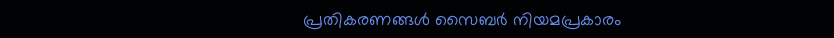പ്രതികരണങ്ങൾ സൈബർ നിയമപ്രകാരം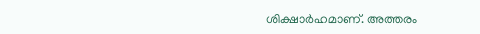ശിക്ഷാർഹമാണ്. അത്തരം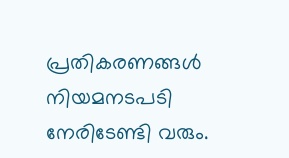പ്രതികരണങ്ങൾ നിയമനടപടി നേരിടേണ്ടി വരും.